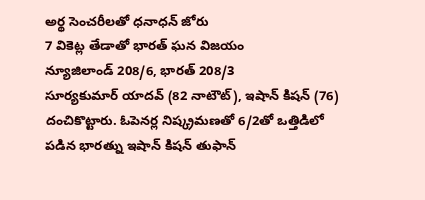అర్థ సెంచరీలతో ధనాధన్ జోరు
7 వికెట్ల తేడాతో భారత్ ఘన విజయం
న్యూజిలాండ్ 208/6, భారత్ 208/3
సూర్యకుమార్ యాదవ్ (82 నాటౌట్), ఇషాన్ కిషన్ (76) దంచికొట్టారు. ఓపెనర్ల నిష్క్రమణతో 6/2తో ఒత్తిడిలో పడిన భారత్ను ఇషాన్ కిషన్ తుఫాన్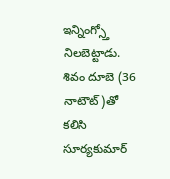ఇన్నింగ్స్తో నిలబెట్టాడు. శివం దూబె (36 నాటౌట్)తో కలిసి సూర్యకుమార్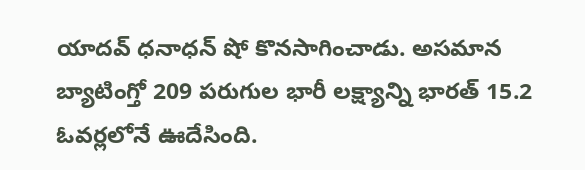యాదవ్ ధనాధన్ షో కొనసాగించాడు. అసమాన బ్యాటింగ్తో 209 పరుగుల భారీ లక్ష్యాన్ని భారత్ 15.2 ఓవర్లలోనే ఊదేసింది.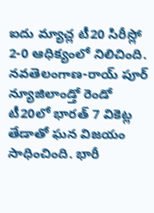ఐదు మ్యాచ్ల టీ20 సిరీస్లో 2-0 ఆధిక్యంలో నిలిచింది.
నవతెలంగాణ-రాయ్ పూర్
న్యూజిలాండ్తో రెండో టీ20లో భారత్ 7 వికెట్ల తేడాతో ఘన విజయం సాధించింది. భారీ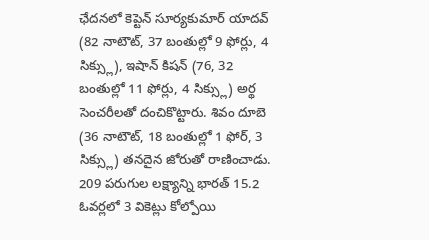ఛేదనలో కెప్టెన్ సూర్యకుమార్ యాదవ్ (82 నాటౌట్, 37 బంతుల్లో 9 ఫోర్లు, 4 సిక్స్లు), ఇషాన్ కిషన్ (76, 32 బంతుల్లో 11 ఫోర్లు, 4 సిక్స్లు) అర్థ సెంచరీలతో దంచికొట్టారు. శివం దూబె (36 నాటౌట్, 18 బంతుల్లో 1 ఫోర్, 3 సిక్స్లు) తనదైన జోరుతో రాణించాడు. 209 పరుగుల లక్ష్యాన్ని భారత్ 15.2 ఓవర్లలో 3 వికెట్లు కోల్పోయి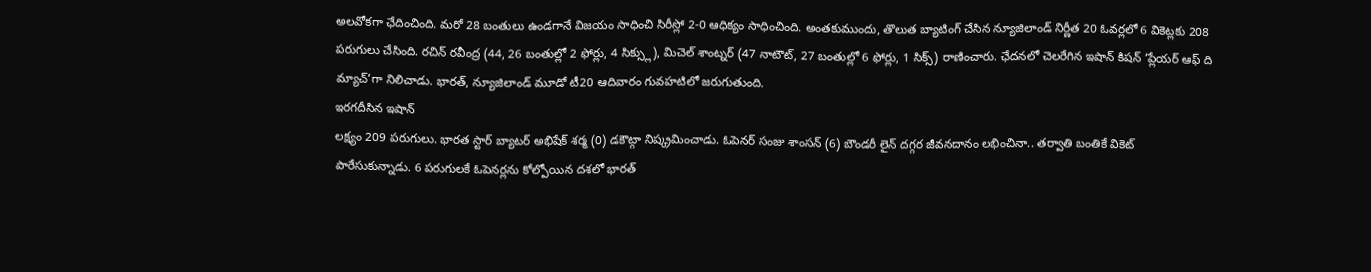అలవోకగా ఛేదించింది. మరో 28 బంతులు ఉండగానే విజయం సాధించి సిరీస్లో 2-0 ఆధిక్యం సాధించింది. అంతకుముందు, తొలుత బ్యాటింగ్ చేసిన న్యూజిలాండ్ నిర్ణీత 20 ఓవర్లలో 6 వికెట్లకు 208 పరుగులు చేసింది. రచిన్ రవీంద్ర (44, 26 బంతుల్లో 2 ఫోర్లు, 4 సిక్స్లు), మిచెల్ శాంట్నర్ (47 నాటౌట్, 27 బంతుల్లో 6 ఫోర్లు, 1 సిక్స్) రాణించారు. ఛేదనలో చెలరేగిన ఇషాన్ కిషన్ ‘ప్లేయర్ ఆఫ్ ది మ్యాచ్’గా నిలిచాడు. భారత్, న్యూజిలాండ్ మూడో టీ20 ఆదివారం గువహటిలో జరుగుతుంది.
ఇరగదీసిన ఇషాన్
లక్ష్యం 209 పరుగులు. భారత స్టార్ బ్యాటర్ అభిషేక్ శర్మ (0) డకౌట్గా నిష్క్రమించాడు. ఓపెనర్ సంజు శాంసన్ (6) బౌండరీ లైన్ దగ్గర జీవనదానం లభించినా.. తర్వాతి బంతికే వికెట్ పారేసుకున్నాడు. 6 పరుగులకే ఓపెనర్లను కోల్పోయిన దశలో భారత్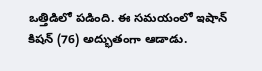ఒత్తిడిలో పడింది. ఈ సమయంలో ఇషాన్ కిషన్ (76) అద్భుతంగా ఆడాడు.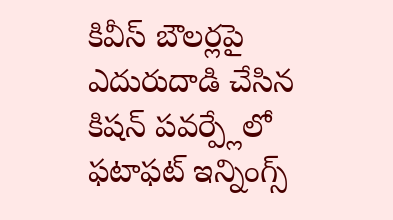కివీస్ బౌలర్లపై ఎదురుదాడి చేసిన కిషన్ పవర్ప్లేలో ఫటాఫట్ ఇన్నింగ్స్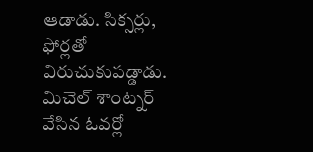ఆడాడు. సిక్సర్లు, ఫోర్లతో విరుచుకుపడ్డాడు. మిచెల్ శాంట్నర్ వేసిన ఓవర్లో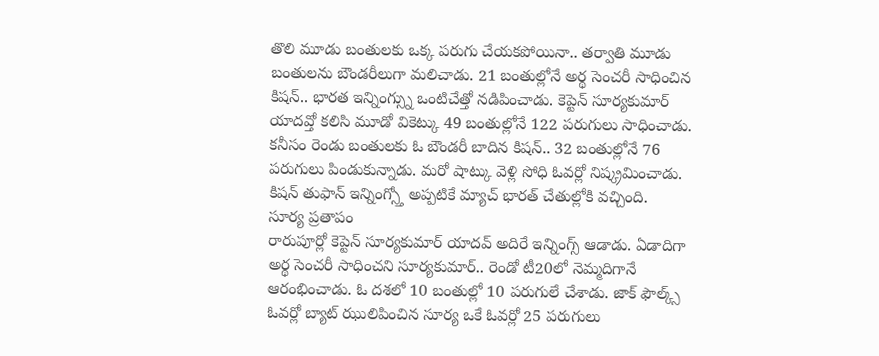తొలి మూడు బంతులకు ఒక్క పరుగు చేయకపోయినా.. తర్వాతి మూడు బంతులను బౌండరీలుగా మలిచాడు. 21 బంతుల్లోనే అర్థ సెంచరీ సాధించిన కిషన్.. భారత ఇన్నింగ్స్ను ఒంటిచేత్తో నడిపించాడు. కెప్టెన్ సూర్యకుమార్ యాదవ్తో కలిసి మూడో వికెట్కు 49 బంతుల్లోనే 122 పరుగులు సాధించాడు. కనీసం రెండు బంతులకు ఓ బౌండరీ బాదిన కిషన్.. 32 బంతుల్లోనే 76 పరుగులు పిండుకున్నాడు. మరో షాట్కు వెళ్లి సోధి ఓవర్లో నిష్క్రమించాడు. కిషన్ తుఫాన్ ఇన్నింగ్స్తో అప్పటికే మ్యాచ్ భారత్ చేతుల్లోకి వచ్చింది.
సూర్య ప్రతాపం
రారుపూర్లో కెప్టెన్ సూర్యకుమార్ యాదవ్ అదిరే ఇన్నింగ్స్ ఆడాడు. ఏడాదిగా అర్థ సెంచరీ సాధించని సూర్యకుమార్.. రెండో టీ20లో నెమ్మదిగానే ఆరంభించాడు. ఓ దశలో 10 బంతుల్లో 10 పరుగులే చేశాడు. జాక్ ఫౌల్క్స్ ఓవర్లో బ్యాట్ ఝులిపించిన సూర్య ఒకే ఓవర్లో 25 పరుగులు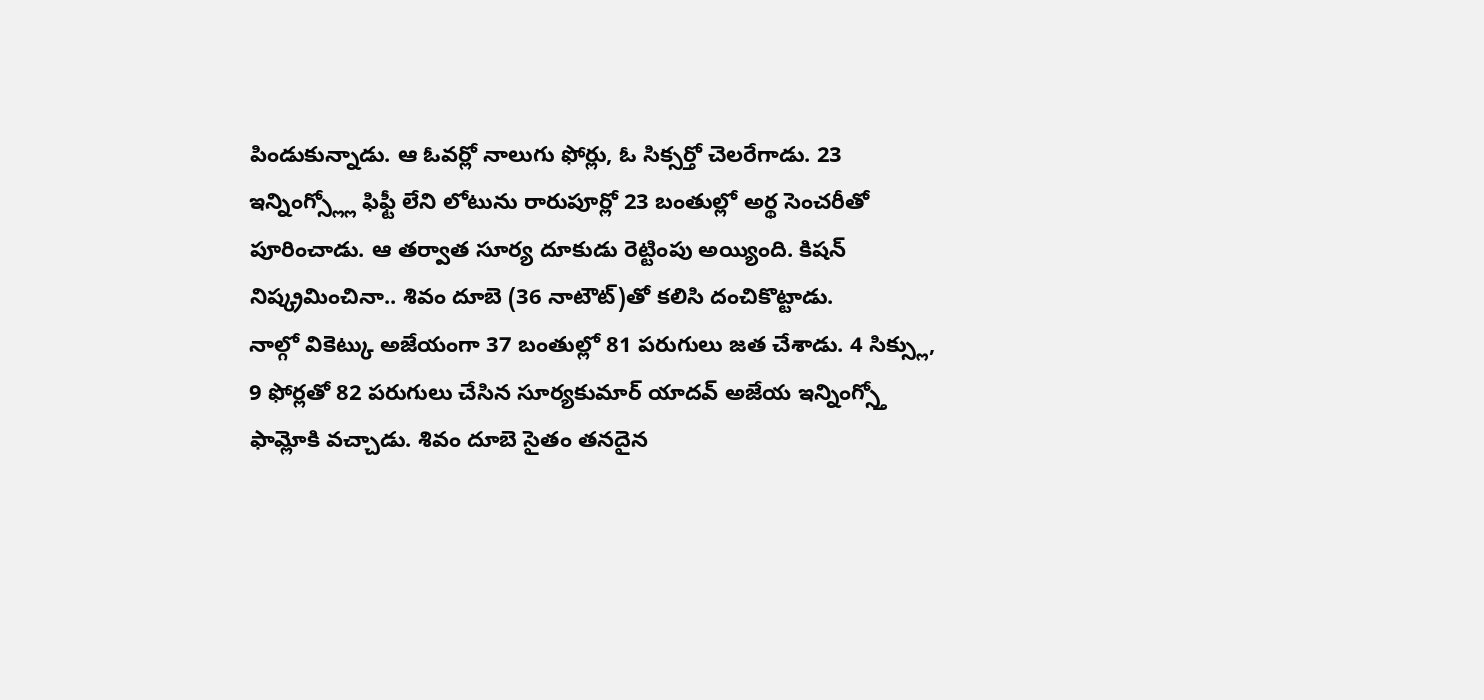పిండుకున్నాడు. ఆ ఓవర్లో నాలుగు ఫోర్లు, ఓ సిక్సర్తో చెలరేగాడు. 23 ఇన్నింగ్స్ల్లో ఫిఫ్టీ లేని లోటును రారుపూర్లో 23 బంతుల్లో అర్థ సెంచరీతో పూరించాడు. ఆ తర్వాత సూర్య దూకుడు రెట్టింపు అయ్యింది. కిషన్ నిష్క్రమించినా.. శివం దూబె (36 నాటౌట్)తో కలిసి దంచికొట్టాడు.
నాల్గో వికెట్కు అజేయంగా 37 బంతుల్లో 81 పరుగులు జత చేశాడు. 4 సిక్స్లు, 9 ఫోర్లతో 82 పరుగులు చేసిన సూర్యకుమార్ యాదవ్ అజేయ ఇన్నింగ్స్తో ఫామ్లోకి వచ్చాడు. శివం దూబె సైతం తనదైన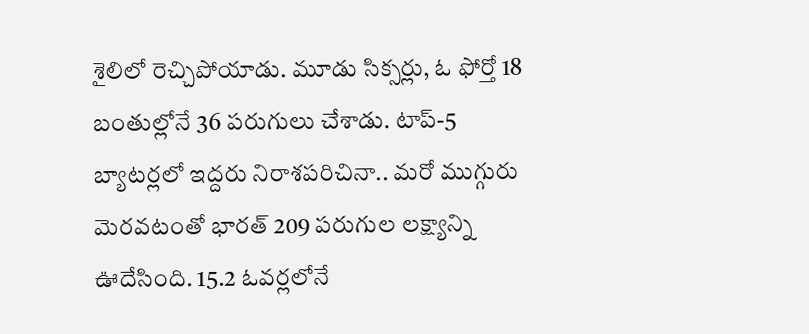శైలిలో రెచ్చిపోయాడు. మూడు సిక్సర్లు, ఓ ఫోర్తో 18 బంతుల్లోనే 36 పరుగులు చేశాడు. టాప్-5 బ్యాటర్లలో ఇద్దరు నిరాశపరిచినా.. మరో ముగ్గురు మెరవటంతో భారత్ 209 పరుగుల లక్ష్యాన్ని ఊదేసింది. 15.2 ఓవర్లలోనే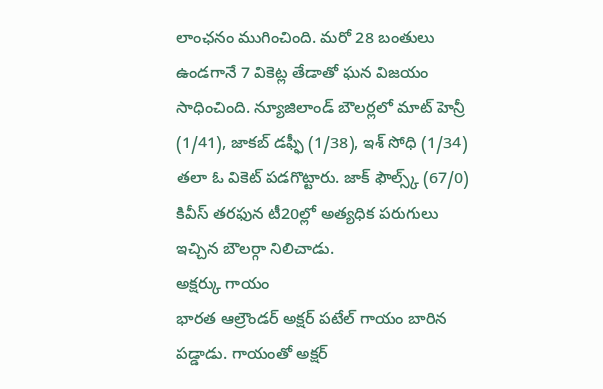లాంఛనం ముగించింది. మరో 28 బంతులు ఉండగానే 7 వికెట్ల తేడాతో ఘన విజయం సాధించింది. న్యూజిలాండ్ బౌలర్లలో మాట్ హెన్రీ (1/41), జాకబ్ డఫ్ఫీ (1/38), ఇశ్ సోధి (1/34) తలా ఓ వికెట్ పడగొట్టారు. జాక్ ఫౌల్స్క్ (67/0) కివీస్ తరఫున టీ20ల్లో అత్యధిక పరుగులు ఇచ్చిన బౌలర్గా నిలిచాడు.
అక్షర్కు గాయం
భారత ఆల్రౌండర్ అక్షర్ పటేల్ గాయం బారిన పడ్డాడు. గాయంతో అక్షర్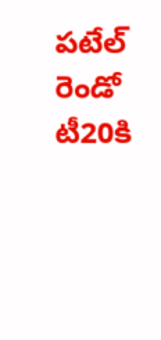పటేల్ రెండో టీ20కి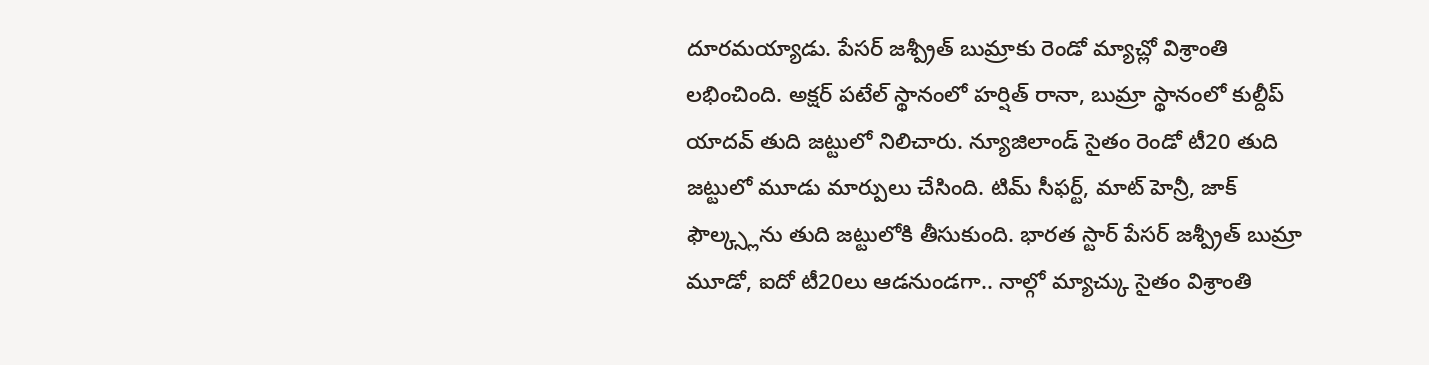దూరమయ్యాడు. పేసర్ జశ్ప్రీత్ బుమ్రాకు రెండో మ్యాచ్లో విశ్రాంతి లభించింది. అక్షర్ పటేల్ స్థానంలో హర్షిత్ రానా, బుమ్రా స్థానంలో కుల్దీప్ యాదవ్ తుది జట్టులో నిలిచారు. న్యూజిలాండ్ సైతం రెండో టీ20 తుది జట్టులో మూడు మార్పులు చేసింది. టిమ్ సీఫర్ట్, మాట్ హెన్రీ, జాక్ ఫౌల్క్స్లను తుది జట్టులోకి తీసుకుంది. భారత స్టార్ పేసర్ జశ్ప్రీత్ బుమ్రా మూడో, ఐదో టీ20లు ఆడనుండగా.. నాల్గో మ్యాచ్కు సైతం విశ్రాంతి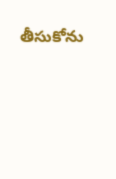తీసుకోను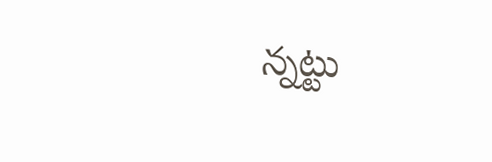న్నట్టు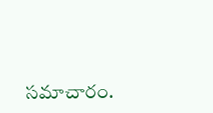సమాచారం.